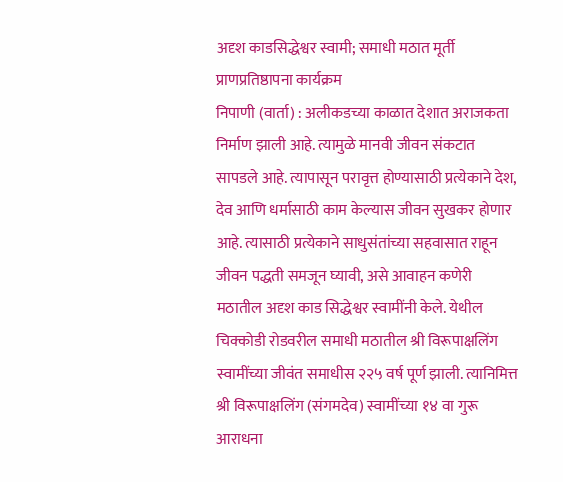अदृश काडसिद्धेश्वर स्वामी; समाधी मठात मूर्ती प्राणप्रतिष्ठापना कार्यक्रम
निपाणी (वार्ता) : अलीकडच्या काळात देशात अराजकता निर्माण झाली आहे. त्यामुळे मानवी जीवन संकटात सापडले आहे. त्यापासून परावृत्त होण्यासाठी प्रत्येकाने देश, देव आणि धर्मासाठी काम केल्यास जीवन सुखकर होणार आहे. त्यासाठी प्रत्येकाने साधुसंतांच्या सहवासात राहून जीवन पद्धती समजून घ्यावी, असे आवाहन कणेरी मठातील अदृश काड सिद्धेश्वर स्वामींनी केले. येथील चिक्कोडी रोडवरील समाधी मठातील श्री विरूपाक्षलिंग स्वामींच्या जीवंत समाधीस २२५ वर्ष पूर्ण झाली. त्यानिमित्त श्री विरूपाक्षलिंग (संगमदेव) स्वामींच्या १४ वा गुरू आराधना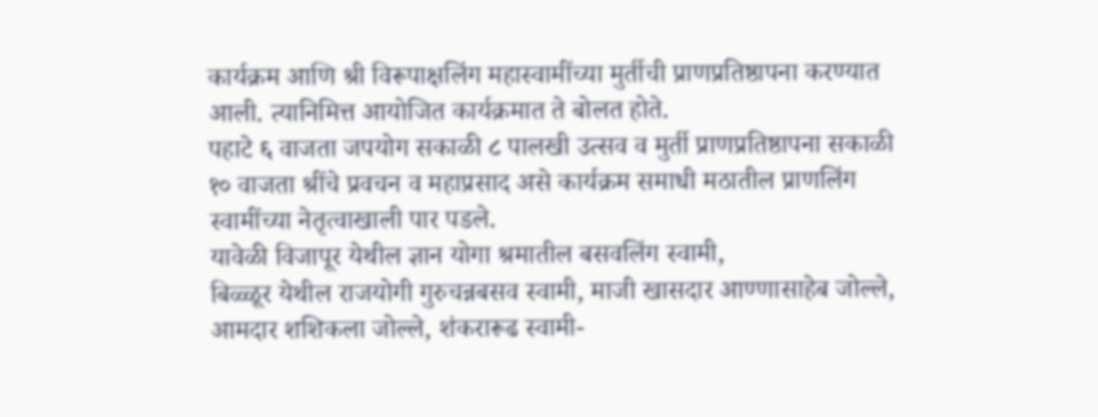कार्यक्रम आणि श्री विरूपाक्षलिंग महास्वामींच्या मुर्तीची प्राणप्रतिष्ठापना करण्यात आली. त्यानिमित्त आयोजित कार्यक्रमात ते बोलत होते.
पहाटे ६ वाजता जपयोग सकाळी ८ पालखी उत्सव व मुर्ती प्राणप्रतिष्ठापना सकाळी १० वाजता श्रींचे प्रवचन व महाप्रसाद असे कार्यक्रम समाधी मठातील प्राणलिंग स्वामींच्या नेतृत्वाखाली पार पडले.
यावेळी विजापूर येथील ज्ञान योगा श्रमातील बसवलिंग स्वामी,
बिळ्ळूर येथील राजयोगी गुरुचन्नबसव स्वामी, माजी खासदार आण्णासाहेब जोल्ले, आमदार शशिकला जोल्ले, शंकरारूढ स्वामी-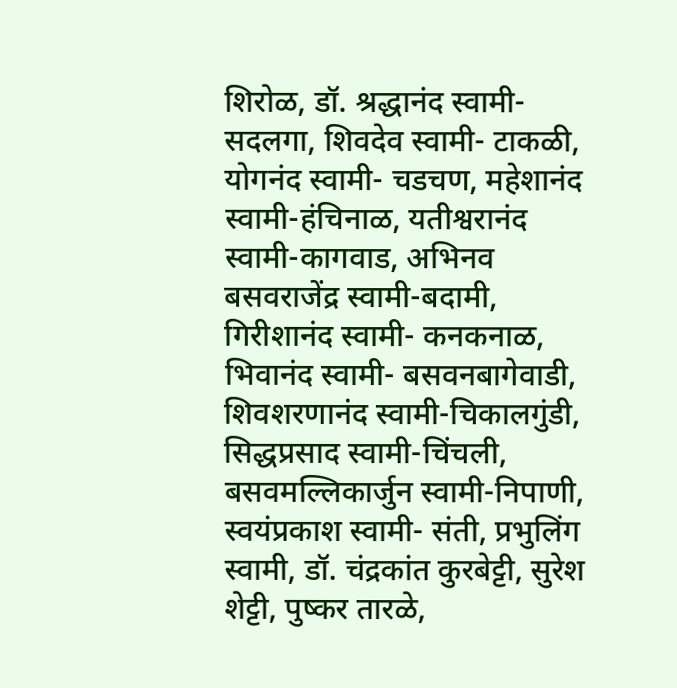शिरोळ, डॉ. श्रद्धानंद स्वामी-सदलगा, शिवदेव स्वामी- टाकळी, योगनंद स्वामी- चडचण, महेशानंद स्वामी-हंचिनाळ, यतीश्वरानंद स्वामी-कागवाड, अभिनव बसवराजेंद्र स्वामी-बदामी, गिरीशानंद स्वामी- कनकनाळ, भिवानंद स्वामी- बसवनबागेवाडी, शिवशरणानंद स्वामी-चिकालगुंडी, सिद्धप्रसाद स्वामी-चिंचली, बसवमल्लिकार्जुन स्वामी-निपाणी, स्वयंप्रकाश स्वामी- संती, प्रभुलिंग स्वामी, डॉ. चंद्रकांत कुरबेट्टी, सुरेश शेट्टी, पुष्कर तारळे,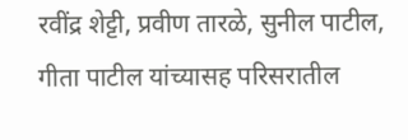रवींद्र शेट्टी, प्रवीण तारळे, सुनील पाटील, गीता पाटील यांच्यासह परिसरातील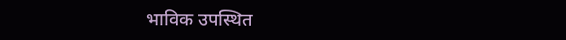भाविक उपस्थित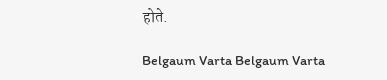होते.

Belgaum Varta Belgaum Varta